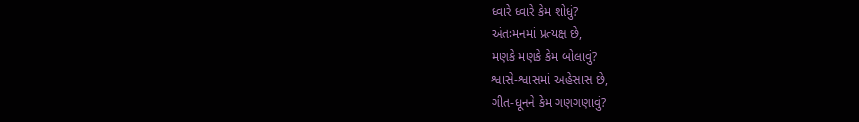ધ્વારે ધ્વારે કેમ શોધું?
અંતઃમનમાં પ્રત્યક્ષ છે,
મણકે મણકે કેમ બોલાવું?
શ્વાસે-શ્વાસમાં અહેસાસ છે,
ગીત-ધૂનને કેમ ગણગણાવું?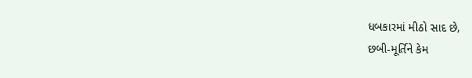ધબકારમાં મીઠો સાદ છે,
છબી-મૂર્તિને કેમ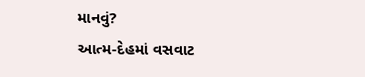માનવું?
આત્મ-દેહમાં વસવાટ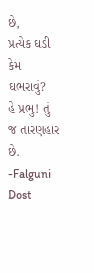છે,
પ્રત્યેક ઘડી કેમ ઘભરાવું?
હે પ્રભુ! તું જ તારણહાર છે.
-Falguni Dost